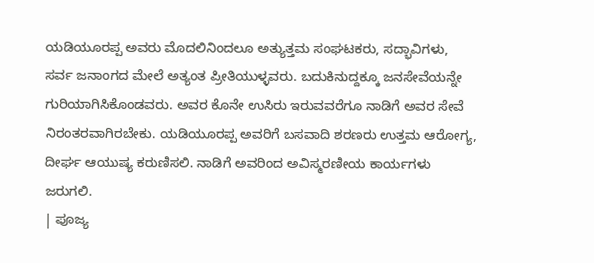ಯಡಿಯೂರಪ್ಪ ಅವರು ಮೊದಲಿನಿಂದಲೂ ಅತ್ಯುತ್ತಮ ಸಂಘಟಕರು, ಸದ್ಭಾವಿಗಳು, ಸರ್ವ ಜನಾಂಗದ ಮೇಲೆ ಅತ್ಯಂತ ಪ್ರೀತಿಯುಳ್ಳವರು. ಬದುಕಿನುದ್ದಕ್ಕೂ ಜನಸೇವೆಯನ್ನೇ ಗುರಿಯಾಗಿಸಿಕೊಂಡವರು. ಅವರ ಕೊನೇ ಉಸಿರು ಇರುವವರೆಗೂ ನಾಡಿಗೆ ಅವರ ಸೇವೆ ನಿರಂತರವಾಗಿರಬೇಕು. ಯಡಿಯೂರಪ್ಪ ಅವರಿಗೆ ಬಸವಾದಿ ಶರಣರು ಉತ್ತಮ ಆರೋಗ್ಯ, ದೀರ್ಘ ಆಯುಷ್ಯ ಕರುಣಿಸಲಿ. ನಾಡಿಗೆ ಅವರಿಂದ ಅವಿಸ್ಮರಣೀಯ ಕಾರ್ಯಗಳು ಜರುಗಲಿ.
| ಪೂಜ್ಯ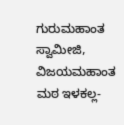ಗುರುಮಹಾಂತ ಸ್ವಾಮೀಜಿ, ವಿಜಯಮಹಾಂತ ಮಠ ಇಳಕಲ್ಲ-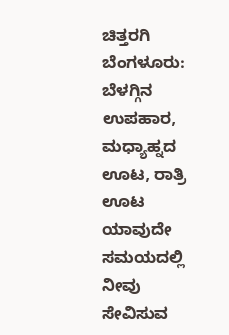ಚಿತ್ತರಗಿ
ಬೆಂಗಳೂರು: ಬೆಳಗ್ಗಿನ ಉಪಹಾರ, ಮಧ್ಯಾಹ್ನದ ಊಟ, ರಾತ್ರಿ ಊಟ ಯಾವುದೇ ಸಮಯದಲ್ಲಿ ನೀವು ಸೇವಿಸುವ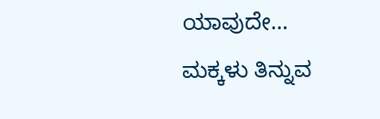ಯಾವುದೇ…
ಮಕ್ಕಳು ತಿನ್ನುವ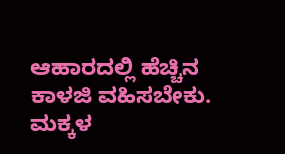ಆಹಾರದಲ್ಲಿ ಹೆಚ್ಚಿನ ಕಾಳಜಿ ವಹಿಸಬೇಕು. ಮಕ್ಕಳ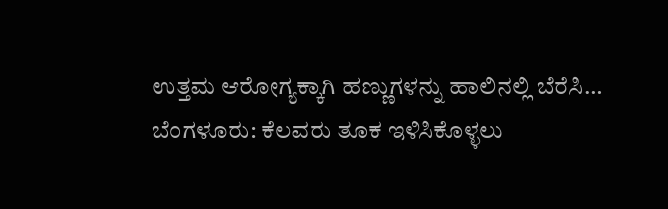ಉತ್ತಮ ಆರೋಗ್ಯಕ್ಕಾಗಿ ಹಣ್ಣುಗಳನ್ನು ಹಾಲಿನಲ್ಲಿ ಬೆರೆಸಿ…
ಬೆಂಗಳೂರು: ಕೆಲವರು ತೂಕ ಇಳಿಸಿಕೊಳ್ಳಲು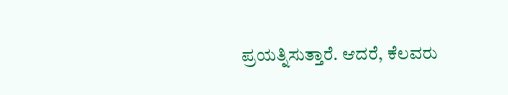ಪ್ರಯತ್ನಿಸುತ್ತಾರೆ. ಆದರೆ, ಕೆಲವರು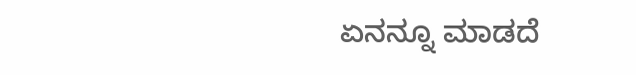ಏನನ್ನೂ ಮಾಡದೆ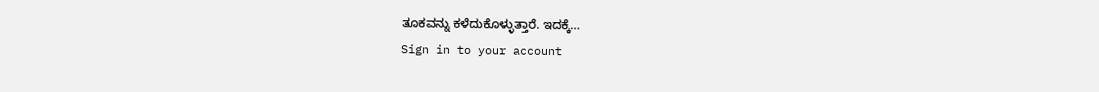ತೂಕವನ್ನು ಕಳೆದುಕೊಳ್ಳುತ್ತಾರೆ. ಇದಕ್ಕೆ…
Sign in to your account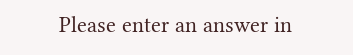Please enter an answer in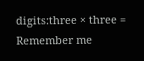digits:three × three =
Remember me